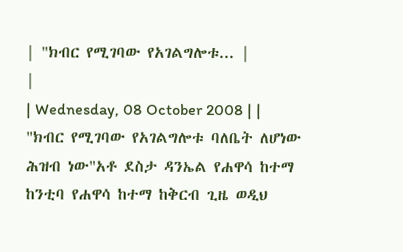| "ክብር የሚገባው የአገልግሎቱ... |
|
| Wednesday, 08 October 2008 | |
"ክብር የሚገባው የአገልግሎቱ ባለቤት ለሆነው ሕዝብ ነው"አቶ ደስታ ዳንኤል የሐዋሳ ከተማ ከንቲባ የሐዋሳ ከተማ ከቅርብ ጊዜ ወዲህ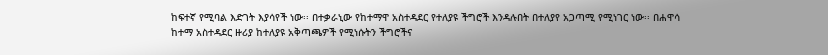ከፍተኛ የሚባል እድገት እያሳየች ነው፡፡ በተቃራኒው የከተማዋ አስተዳደር የተለያዩ ችግሮች እንዳሉበት በተለያየ አጋጣሚ የሚነገር ነው፡፡ በሐዋሳ ከተማ አስተዳደር ዙሪያ ከተለያዩ አቅጣጫዎች የሚነሱትን ችግሮችና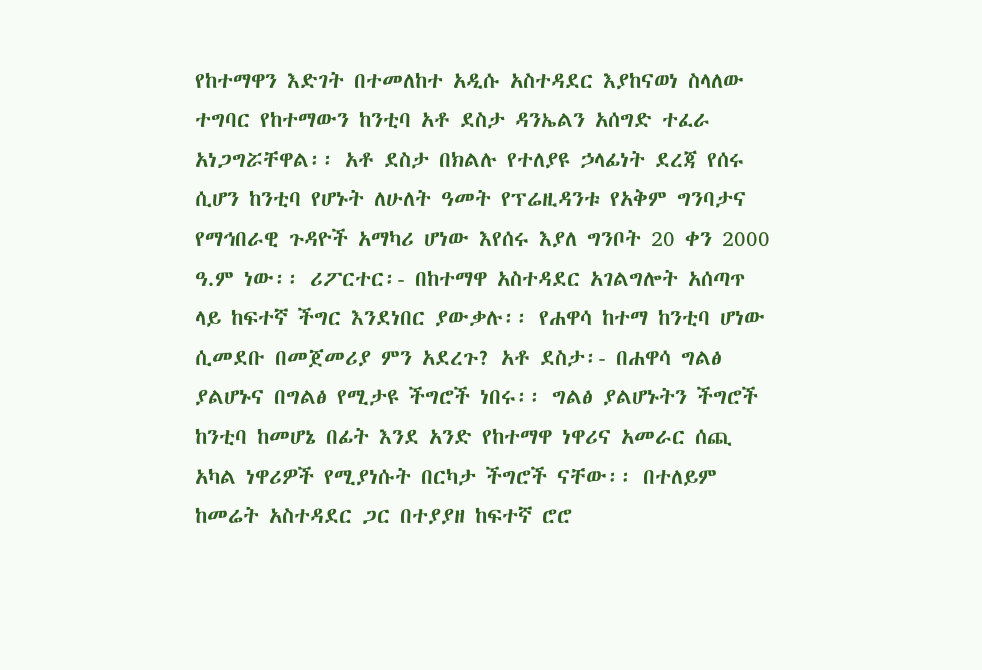የከተማዋን እድገት በተመለከተ አዲሱ አስተዳደር እያከናወነ ስላለው ተግባር የከተማውን ከንቲባ አቶ ደስታ ዳንኤልን አሰግድ ተፈራ አነጋግሯቸዋል፡፡ አቶ ደስታ በክልሉ የተለያዩ ኃላፊነት ደረጃ የሰሩ ሲሆን ከንቲባ የሆኑት ለሁለት ዓመት የፕሬዚዳንቱ የአቅም ግንባታና የማኅበራዊ ጉዳዮች አማካሪ ሆነው እየሰሩ እያለ ግንቦት 20 ቀን 2000 ዓ.ም ነው፡፡ ሪፖርተር፡- በከተማዋ አስተዳደር አገልግሎት አሰጣጥ ላይ ከፍተኛ ችግር እንደነበር ያውቃሉ፡፡ የሐዋሳ ከተማ ከንቲባ ሆነው ሲመደቡ በመጀመሪያ ምን አደረጉ? አቶ ደስታ፡- በሐዋሳ ግልፅ ያልሆኑና በግልፅ የሚታዩ ችግሮች ነበሩ፡፡ ግልፅ ያልሆኑትን ችግሮች ከንቲባ ከመሆኔ በፊት እንደ አንድ የከተማዋ ነዋሪና አመራር ሰጪ አካል ነዋሪዎች የሚያነሱት በርካታ ችግሮች ናቸው፡፡ በተለይም ከመሬት አስተዳደር ጋር በተያያዘ ከፍተኛ ሮሮ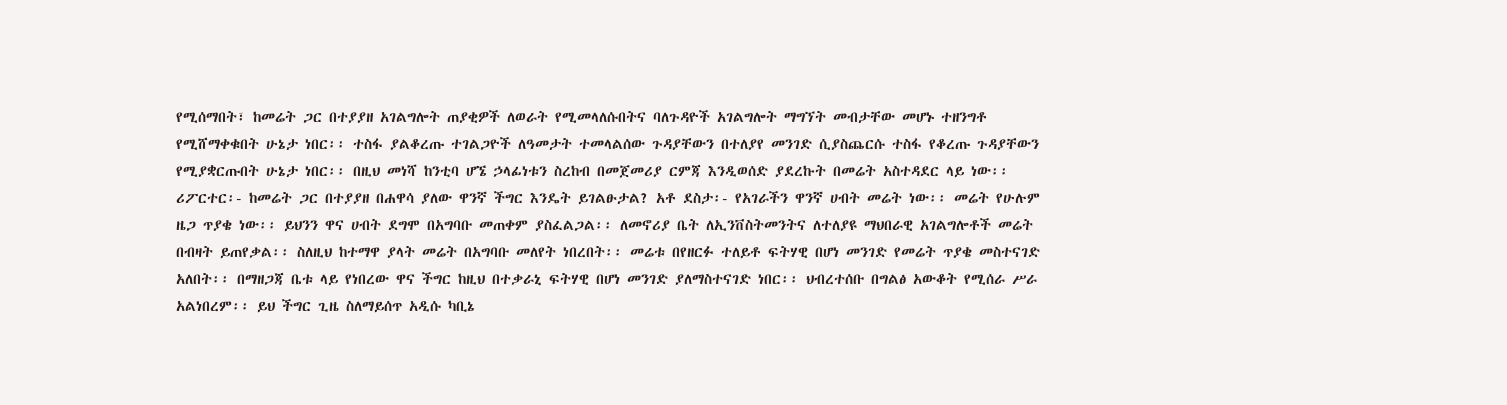የሚሰማበት፣ ከመሬት ጋር በተያያዘ አገልግሎት ጠያቂዎች ለወራት የሚመላለሱበትና ባለጉዳዮች አገልግሎት ማግኘት መብታቸው መሆኑ ተዘንግቶ የሚሸማቀቁበት ሁኔታ ነበር፡፡ ተስፋ ያልቆረጡ ተገልጋዮች ለዓመታት ተመላልሰው ጉዳያቸውን በተለያየ መንገድ ሲያስጨርሱ ተስፋ የቆረጡ ጉዳያቸውን የሚያቋርጡበት ሁኔታ ነበር፡፡ በዚህ መነሻ ከንቲባ ሆኜ ኃላፊነቱን ስረከብ በመጀመሪያ ርምጃ እንዲወሰድ ያደረኩት በመሬት አስተዳደር ላይ ነው፡፡ ሪፖርተር፡- ከመሬት ጋር በተያያዘ በሐዋሳ ያለው ዋንኛ ችግር እንዴት ይገልፁታል? አቶ ደስታ፡- የአገራችን ዋንኛ ሀብት መሬት ነው፡፡ መሬት የሁሉም ዜጋ ጥያቄ ነው፡፡ ይህንን ዋና ሀብት ደግሞ በአግባቡ መጠቀም ያስፈልጋል፡፡ ለመኖሪያ ቤት ለኢንቨስትመንትና ለተለያዩ ማህበራዊ አገልግሎቶች መሬት በብዛት ይጠየቃል፡፡ ስለዚህ ከተማዋ ያላት መሬት በአግባቡ መለየት ነበረበት፡፡ መሬቱ በየዘርፉ ተለይቶ ፍትሃዊ በሆነ መንገድ የመሬት ጥያቄ መስተናገድ አለበት፡፡ በማዘጋጃ ቤቱ ላይ የነበረው ዋና ችግር ከዚህ በተቃራኒ ፍትሃዊ በሆነ መንገድ ያለማስተናገድ ነበር፡፡ ህብረተሰቡ በግልፅ አውቆት የሚሰራ ሥራ አልነበረም፡፡ ይህ ችግር ጊዜ ስለማይሰጥ አዲሱ ካቢኔ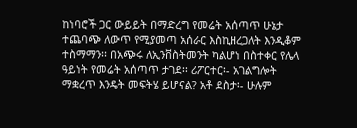ከነባሮች ጋር ውይይት በማድረግ የመሬት አሰጣጥ ሁኔታ ተጨባጭ ለውጥ የሚያመጣ አሰራር እስኪዘረጋለት እንዲቆም ተስማማን፡፡ በአጭሩ ለኢንቨስትመንት ካልሆነ በስተቀር የሌላ ዓይነት የመሬት አሰጣጥ ታገደ፡፡ ሪፖርተር፡- አገልግሎት ማቋረጥ እንዴት መፍትሄ ይሆናል? አቶ ደስታ፡- ሁሉም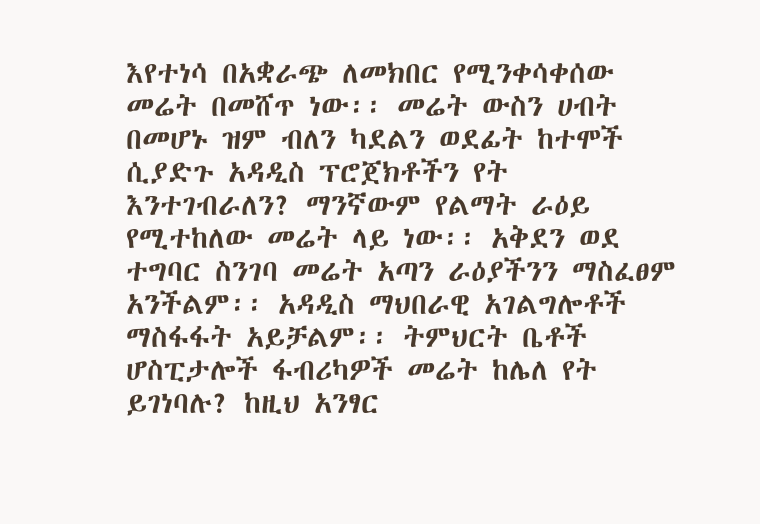እየተነሳ በአቋራጭ ለመክበር የሚንቀሳቀሰው መሬት በመሸጥ ነው፡፡ መሬት ውስን ሀብት በመሆኑ ዝም ብለን ካደልን ወደፊት ከተሞች ሲያድጉ አዳዲስ ፕሮጀክቶችን የት እንተገብራለን? ማንኛውም የልማት ራዕይ የሚተከለው መሬት ላይ ነው፡፡ አቅደን ወደ ተግባር ስንገባ መሬት አጣን ራዕያችንን ማስፈፀም አንችልም፡፡ አዳዲስ ማህበራዊ አገልግሎቶች ማስፋፋት አይቻልም፡፡ ትምህርት ቤቶች ሆስፒታሎች ፋብሪካዎች መሬት ከሌለ የት ይገነባሉ? ከዚህ አንፃር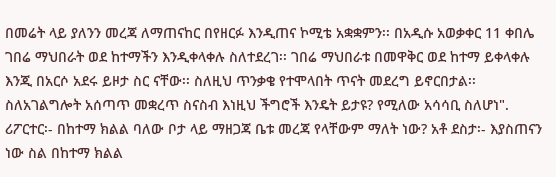በመሬት ላይ ያለንን መረጃ ለማጠናከር በየዘርፉ እንዲጠና ኮሚቴ አቋቋምን፡፡ በአዲሱ አወቃቀር 11 ቀበሌ ገበሬ ማህበራት ወደ ከተማችን እንዲቀላቀሉ ስለተደረገ፡፡ ገበሬ ማህበራቱ በመዋቅር ወደ ከተማ ይቀላቀሉ እንጂ በአርሶ አደሩ ይዞታ ስር ናቸው፡፡ ስለዚህ ጥንቃቄ የተሞላበት ጥናት መደረግ ይኖርበታል፡፡ ስለአገልግሎት አሰጣጥ መቋረጥ ስናስብ እነዚህ ችግሮች እንዴት ይታዩ? የሚለው አሳሳቢ ስለሆነ". ሪፖርተር፡- በከተማ ክልል ባለው ቦታ ላይ ማዘጋጃ ቤቱ መረጃ የላቸውም ማለት ነው? አቶ ደስታ፡- እያስጠናን ነው ስል በከተማ ክልል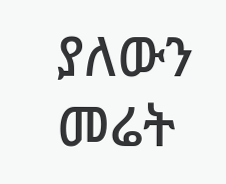ያለውን መሬት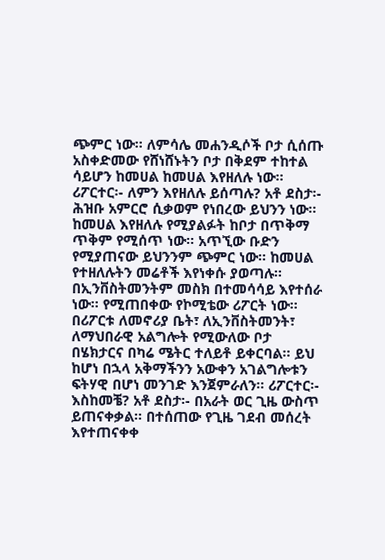ጭምር ነው፡፡ ለምሳሌ መሐንዲሶች ቦታ ሲሰጡ አስቀድመው የሸነሸኑትን ቦታ በቅደም ተከተል ሳይሆን ከመሀል ከመሀል እየዘለሉ ነው፡፡ ሪፖርተር፡- ለምን እየዘለሉ ይሰጣሉ? አቶ ደስታ፡- ሕዝቡ አምርሮ ሲቃወም የነበረው ይህንን ነው፡፡ ከመሀል እየዘለሉ የሚያልፉት ከቦታ በጥቅማ ጥቅም የሚሰጥ ነው፡፡ አጥኚው ቡድን የሚያጠናው ይህንንም ጭምር ነው፡፡ ከመሀል የተዘለሉትን መሬቶች እየነቀሱ ያወጣሉ፡፡ በኢንቨስትመንትም መስክ በተመሳሳይ እየተሰራ ነው፡፡ የሚጠበቀው የኮሚቴው ሪፖርት ነው፡፡ በሪፖርቱ ለመኖሪያ ቤት፣ ለኢንቨስትመንት፣ ለማህበራዊ አልግሎት የሚውለው ቦታ በሄክታርና በካሬ ሜትር ተለይቶ ይቀርባል፡፡ ይህ ከሆነ በኋላ አቅማችንን አውቀን አገልግሎቱን ፍትሃዊ በሆነ መንገድ እንጀምራለን፡፡ ሪፖርተር፡- እስከመቼ? አቶ ደስታ፡- በአራት ወር ጊዜ ውስጥ ይጠናቀቃል፡፡ በተሰጠው የጊዜ ገደብ መሰረት እየተጠናቀቀ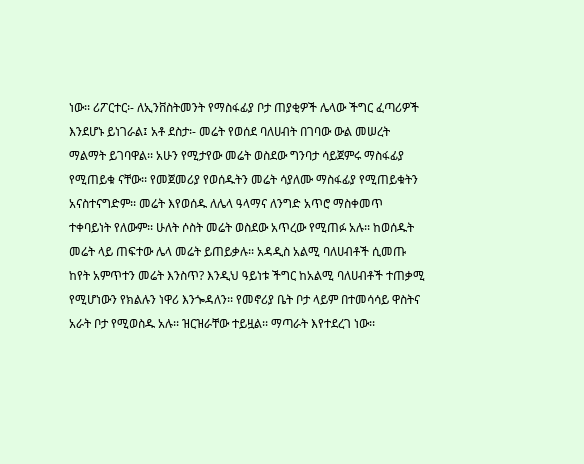ነው፡፡ ሪፖርተር፡- ለኢንቨስትመንት የማስፋፊያ ቦታ ጠያቂዎች ሌላው ችግር ፈጣሪዎች እንደሆኑ ይነገራል፤ አቶ ደስታ፡- መሬት የወሰደ ባለሀብት በገባው ውል መሠረት ማልማት ይገባዋል፡፡ አሁን የሚታየው መሬት ወስደው ግንባታ ሳይጀምሩ ማስፋፊያ የሚጠይቁ ናቸው፡፡ የመጀመሪያ የወሰዱትን መሬት ሳያለሙ ማስፋፊያ የሚጠይቁትን አናስተናግድም፡፡ መሬት እየወሰዱ ለሌላ ዓላማና ለንግድ አጥሮ ማስቀመጥ ተቀባይነት የለውም፡፡ ሁለት ሶስት መሬት ወስደው አጥረው የሚጠፉ አሉ፡፡ ከወሰዱት መሬት ላይ ጠፍተው ሌላ መሬት ይጠይቃሉ፡፡ አዳዲስ አልሚ ባለሀብቶች ሲመጡ ከየት አምጥተን መሬት እንስጥ? እንዲህ ዓይነቱ ችግር ከአልሚ ባለሀብቶች ተጠቃሚ የሚሆነውን የክልሉን ነዋሪ እንጐዳለን፡፡ የመኖሪያ ቤት ቦታ ላይም በተመሳሳይ ዋስትና አራት ቦታ የሚወስዱ አሉ፡፡ ዝርዝራቸው ተይዟል፡፡ ማጣራት እየተደረገ ነው፡፡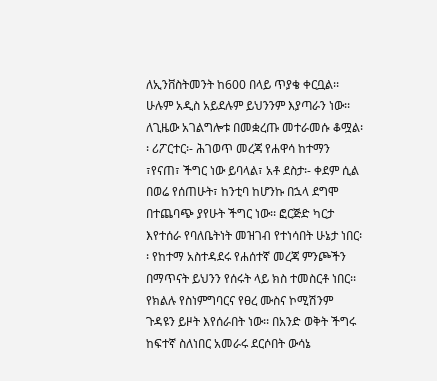ለኢንቨስትመንት ከ600 በላይ ጥያቄ ቀርቧል፡፡ ሁሉም አዲስ አይደሉም ይህንንም እያጣራን ነው፡፡ ለጊዜው አገልግሎቱ በመቋረጡ መተራመሱ ቆሟል፡፡ ሪፖርተር፡- ሕገወጥ መረጃ የሐዋሳ ከተማን ፣የናጠ፣ ችግር ነው ይባላል፣ አቶ ደስታ፡- ቀደም ሲል በወሬ የሰጠሁት፣ ከንቲባ ከሆንኩ በኋላ ደግሞ በተጨባጭ ያየሁት ችግር ነው፡፡ ፎርጅድ ካርታ እየተሰራ የባለቤትነት መዝገብ የተነሳበት ሁኔታ ነበር፡፡ የከተማ አስተዳደሩ የሐሰተኛ መረጃ ምንጮችን በማጥናት ይህንን የሰሩት ላይ ክስ ተመስርቶ ነበር፡፡ የክልሉ የስነምግባርና የፀረ ሙስና ኮሚሽንም ጉዳዩን ይዞት እየሰራበት ነው፡፡ በአንድ ወቅት ችግሩ ከፍተኛ ስለነበር አመራሩ ደርሶበት ውሳኔ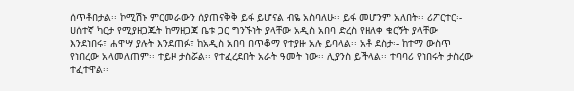ሰጥቶበታል፡፡ ኮሚሽኑ ምርመራውን ሰያጠናቅቅ ይፋ ይሆናል ብዬ አስባለሁ፡፡ ይፋ መሆንም አለበት፡፡ ሪፖርተር፡- ሀሰተኛ ካርታ የሚያዘጋጁት ከማዘጋጃ ቤቱ ጋር ግንኙነት ያላቸው አዲስ አበባ ድረስ የዘለቀ ቁርኝት ያላቸው እንደነበሩ፣ ሐዋሣ ያሉት እንደጠፉ፣ ከአዲስ አበባ በጥቆማ የተያዙ አሉ ይባላል፡፡ አቶ ደስታ፡- ከተማ ውስጥ የነበረው አላመለጠም፡፡ ተይዞ ታስሯል፡፡ የተፈረደበት አራት ዓመት ነው፡፡ ሊያንስ ይችላል፡፡ ተባባሪ የነበሩት ታስረው ተፈተዋል፡፡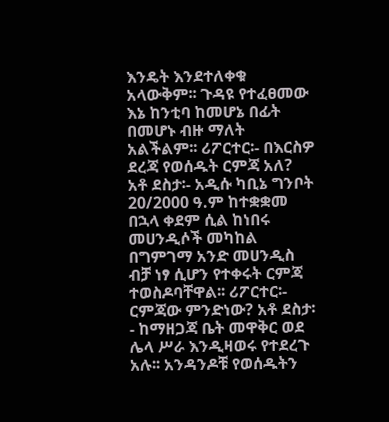እንዴት እንደተለቀቁ አላውቅም፡፡ ጉዳዩ የተፈፀመው እኔ ከንቲባ ከመሆኔ በፊት በመሆኑ ብዙ ማለት አልችልም፡፡ ሪፖርተር፡- በእርስዎ ደረጃ የወሰዱት ርምጃ አለ? አቶ ደስታ፡- አዲሱ ካቢኔ ግንቦት 20/2000 ዓ.ም ከተቋቋመ በኋላ ቀደም ሲል ከነበሩ መሀንዲሶች መካከል በግምገማ አንድ መሀንዲስ ብቻ ነፃ ሲሆን የተቀሩት ርምጃ ተወስዶባቸዋል፡፡ ሪፖርተር፡- ርምጃው ምንድነው? አቶ ደስታ፡- ከማዘጋጃ ቤት መዋቅር ወደ ሌላ ሥራ እንዲዛወሩ የተደረጉ አሉ፡፡ አንዳንዶቹ የወሰዱትን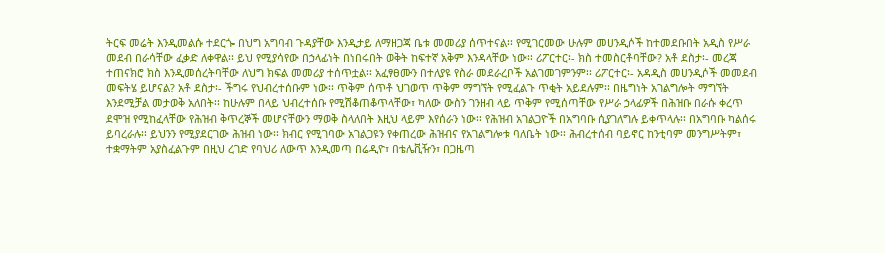ትርፍ መሬት እንዲመልሱ ተደርጐ በህግ አግባብ ጉዳያቸው እንዲታይ ለማዘጋጃ ቤቱ መመሪያ ሰጥተናል፡፡ የሚገርመው ሁሉም መሀንዲሶች ከተመደቡበት አዲስ የሥራ መደብ በራሳቸው ፈቃድ ለቀዋል፡፡ ይህ የሚያሳየው በኃላፊነት በነበሩበት ወቅት ከፍተኛ አቅም እንዳላቸው ነው፡፡ ሪፖርተር፡- ክስ ተመስርቶባቸው? አቶ ደስታ፡- መረጃ ተጠናክሮ ክስ እንዲመሰረትባቸው ለህግ ክፍል መመሪያ ተሰጥቷል፡፡ አፈፃፀሙን በተለያዩ የስራ መደራረቦች አልገመገምንም፡፡ ሪፖርተር፡- አዳዲስ መሀንዲሶች መመደብ መፍትሄ ይሆናል? አቶ ደስታ፡- ችግሩ የህብረተሰቡም ነው፡፡ ጥቅም ሰጥቶ ህገወጥ ጥቅም ማግኘት የሚፈልጉ ጥቂት አይደሉም፡፡ በዜግነት አገልግሎት ማግኘት እንደሚቻል መታወቅ አለበት፡፡ ከሁሉም በላይ ህብረተሰቡ የሚሽቆጠቆጥላቸው፣ ካለው ውስን ገንዘብ ላይ ጥቅም የሚሰጣቸው የሥራ ኃላፊዎች በሕዝቡ በራሱ ቀረጥ ደሞዝ የሚከፈላቸው የሕዝብ ቅጥረኞች መሆናቸውን ማወቅ ስላለበት እዚህ ላይም እየሰራን ነው፡፡ የሕዝብ አገልጋዮች በአግባቡ ሲያገለግሉ ይቀጥላሉ፡፡ በአግባቡ ካልሰሩ ይባረራሉ፡፡ ይህንን የሚያደርገው ሕዝብ ነው፡፡ ክብር የሚገባው አገልጋዩን የቀጠረው ሕዝብና የአገልግሎቱ ባለቤት ነው፡፡ ሕብረተሰብ ባይኖር ከንቲባም መንግሥትም፣ ተቋማትም አያስፈልጉም በዚህ ረገድ የባህሪ ለውጥ እንዲመጣ በሬዲዮ፣ በቴሌቪዥን፣ በጋዜጣ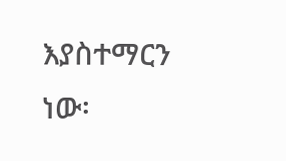እያስተማርን ነው፡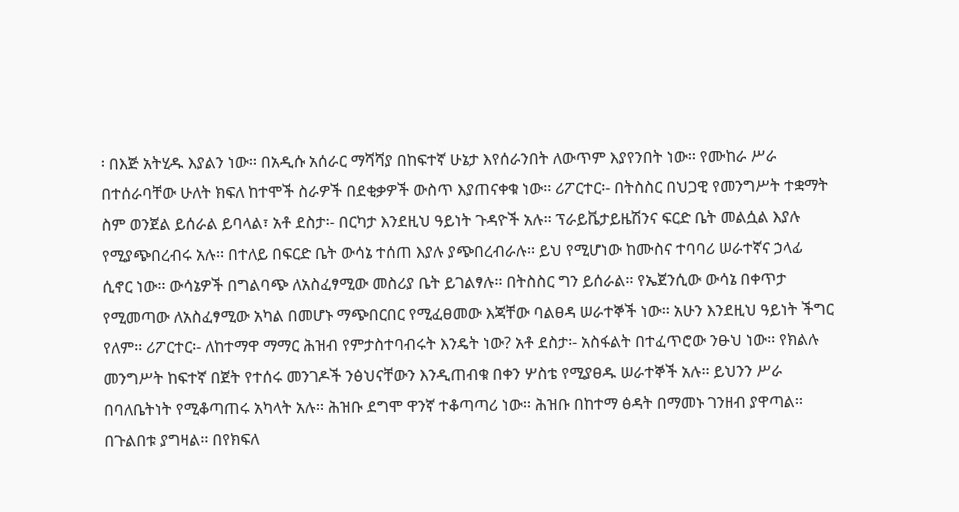፡ በእጅ አትሂዱ እያልን ነው፡፡ በአዲሱ አሰራር ማሻሻያ በከፍተኛ ሁኔታ እየሰራንበት ለውጥም እያየንበት ነው፡፡ የሙከራ ሥራ በተሰራባቸው ሁለት ክፍለ ከተሞች ስራዎች በደቂቃዎች ውስጥ እያጠናቀቁ ነው፡፡ ሪፖርተር፡- በትስስር በህጋዊ የመንግሥት ተቋማት ስም ወንጀል ይሰራል ይባላል፣ አቶ ደስታ፡- በርካታ እንደዚህ ዓይነት ጉዳዮች አሉ፡፡ ፕራይቬታይዜሽንና ፍርድ ቤት መልሷል እያሉ የሚያጭበረብሩ አሉ፡፡ በተለይ በፍርድ ቤት ውሳኔ ተሰጠ እያሉ ያጭበረብራሉ፡፡ ይህ የሚሆነው ከሙስና ተባባሪ ሠራተኛና ኃላፊ ሲኖር ነው፡፡ ውሳኔዎች በግልባጭ ለአስፈፃሚው መስሪያ ቤት ይገልፃሉ፡፡ በትስስር ግን ይሰራል፡፡ የኤጀንሲው ውሳኔ በቀጥታ የሚመጣው ለአስፈፃሚው አካል በመሆኑ ማጭበርበር የሚፈፀመው እጃቸው ባልፀዳ ሠራተኞች ነው፡፡ አሁን እንደዚህ ዓይነት ችግር የለም፡፡ ሪፖርተር፡- ለከተማዋ ማማር ሕዝብ የምታስተባብሩት እንዴት ነው? አቶ ደስታ፡- አስፋልት በተፈጥሮው ንፁህ ነው፡፡ የክልሉ መንግሥት ከፍተኛ በጀት የተሰሩ መንገዶች ንፅህናቸውን እንዲጠብቁ በቀን ሦስቴ የሚያፀዱ ሠራተኞች አሉ፡፡ ይህንን ሥራ በባለቤትነት የሚቆጣጠሩ አካላት አሉ፡፡ ሕዝቡ ደግሞ ዋንኛ ተቆጣጣሪ ነው፡፡ ሕዝቡ በከተማ ፅዳት በማመኑ ገንዘብ ያዋጣል፡፡ በጉልበቱ ያግዛል፡፡ በየክፍለ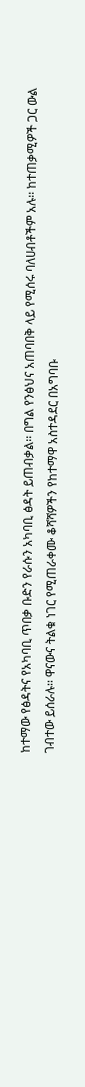ከተማው የፅዳትና የአካባቢ ጥበቃ ቡድን የራሱን አካባቢ ፅዳት ይጠብቃል፡፡ በግል የንፅህና አጠባበቅ ላይ የሚሰሩ ባለሀብቶችም አሉ፡፡ ከተጠቃሚዎች ጋር ውል ገብተው ይሰራሉ፡፡ ዋናውና ትልቁ ነገር የሚጠራቀሙ ቆሻሻዎችን የከተማዋ አስተዳደር በአግባቡ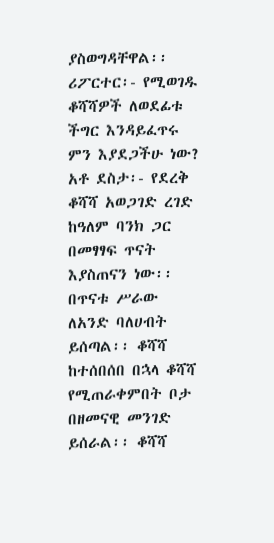ያስወግዳቸዋል፡፡ ሪፖርተር፡- የሚወገዱ ቆሻሻዎች ለወደፊቱ ችግር እንዳይፈጥሩ ምን እያደጋችሁ ነው? አቶ ደስታ፡- የደረቅ ቆሻሻ አወጋገድ ረገድ ከዓለም ባንክ ጋር በመፃፃፍ ጥናት እያስጠናን ነው፡፡ በጥናቱ ሥራው ለአንድ ባለሀብት ይሰጣል፡፡ ቆሻሻ ከተሰበሰበ በኋላ ቆሻሻ የሚጠራቀምበት ቦታ በዘመናዊ መንገድ ይሰራል፡፡ ቆሻሻ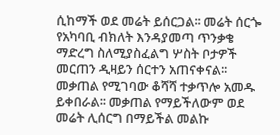ሲከማች ወደ መሬት ይሰርጋል፡፡ መሬት ሰርጐ የአካባቢ ብክለት እንዳያመጣ ጥንቃቄ ማድረግ ስለሚያስፈልግ ሦስት ቦታዎች መርጠን ዲዛይን ሰርተን አጠናቀናል፡፡ መቃጠል የሚገባው ቆሻሻ ተቃጥሎ አመዱ ይቀበራል፡፡ መቃጠል የማይችለውም ወደ መሬት ሊሰርግ በማይችል መልኩ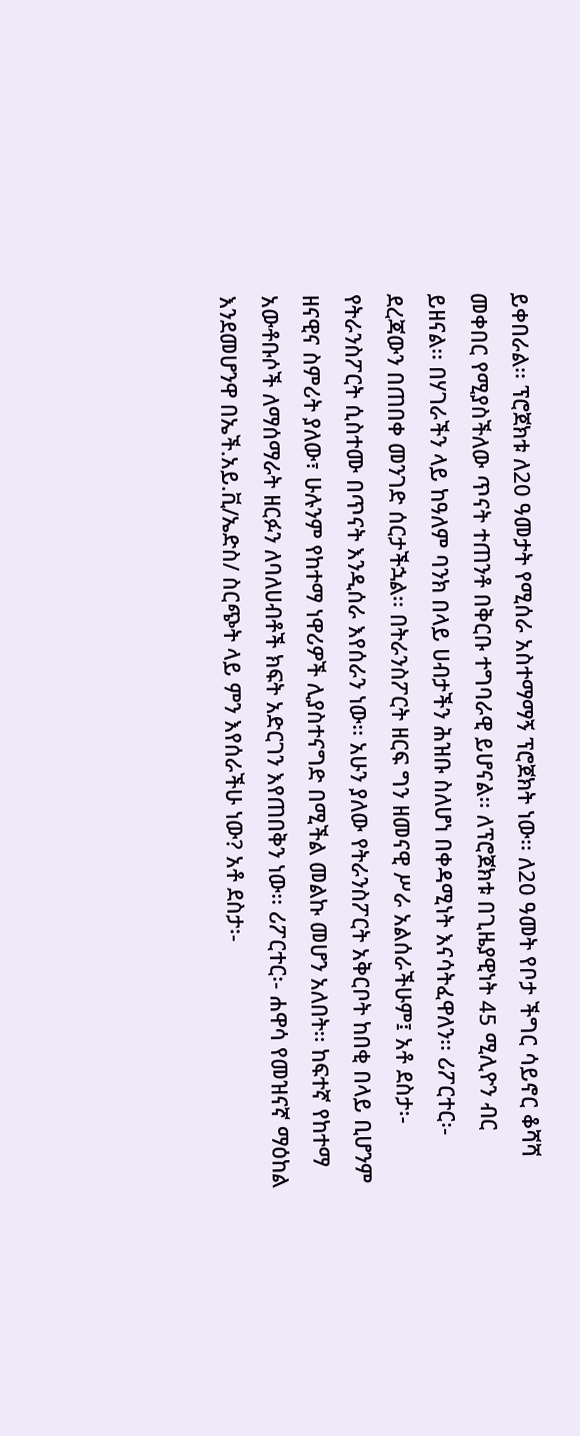ይቀበራል፡፡ ፕሮጀክቱ ለ20 ዓመታት የሚሰራ አስተማማኝ ፕሮጀክት ነው፡፡ ለ20 ዓመት የቦታ ችግር ሳይኖር ቆሻሻ መቀበር የሚያስችለው ጥናት ተጠንቶ በቅርቡ ተግባራዊ ይሆናል፡፡ ለፕሮጀክቱ በጊዜያዊነት 45 ሚሊዮን ብር ይዘናል፡፡ በሃገራችን ላይ ከዓለም ባንክ በላይ ሀብታችን ሕዝቡ ስለሆነ በቀዳሚነት እናሳትፈዋለን፡፡ ሪፖርተር፡- ደረጃውን በጠበቀ መንገድ ሰርታችኋል፡፡ በትራንስፖርት ዘርፍ ግን ዘመናዊ ሥራ አልሰራችሁም፤ አቶ ደስታ፡- የትራንስፖርት ሲስተሙ በጥናት እንዲሰራ እየሰራን ነው፡፡ አሁን ያለው የትራንስፖርት አቅርቦት ከበቂ በላይ ቢሆንም ዘናዊና ስምሪት ያለው፣ ሁሉንም የከተማ ነዋሪዎች ሊያስተናግድ በሚችል መልኩ መሆን አለበት፡፡ ከፍተኛ የከተማ አውቶቡሶች ለማሰማራት ዘርፉን ለባለሀብቶች ክፍት አድርገን እየጠበቅን ነው፡፡ ሪፖርተር፡- ሐዋሳ የመዝናኛ ማዕከል እንደመሆንዋ በኤች.አይ.ቪ/ኤድስ/ ስርጭት ላይ ምን እየሰራችሁ ነው? አቶ ደስታ፡-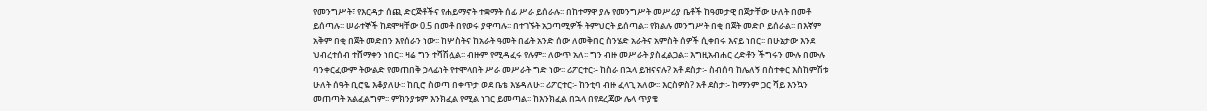የመንግሥት፣ የእርዳታ ሰጪ ድርጅቶችና የሐይማኖት ተቋማት ሰፊ ሥራ ይሰራሉ፡፡ በከተማዋ ያሉ የመንግሥት መሥሪያ ቤቶች ከዓመታዊ በጀታቸው ሁለት በመቶ ይሰጣሉ፡፡ ሠራተኞች ከደሞዛቸው 0.5 በመቶ በየወሩ ያዋጣሉ፡፡ በተገኙት አጋጣሚዎች ትምህርት ይሰጣል፡፡ የክልሉ መንግሥት በቂ በጀት መድቦ ይሰራል፡፡ በእኛም አቅም በቂ በጀት መድበን እየሰራን ነው፡፡ ከሦስትና ከአራት ዓመት በፊት አንድ ሰው ለመቅበር ስንሄድ አራትና አምስት ሰዎች ሲቀበሩ እናይ ነበር፡፡ በሁኔታው እንደ ህብረተሰብ ተሸማቀን ነበር፡፡ ዛሬ ግን ተሻሽሏል፡፡ ብዙም የሚዳፈሩ የሉም፡፡ ለውጥ አለ፡፡ ግን ብዙ መሥራት ያስፈልጋል፡፡ እግዚአብሐር ረድቶን ችግሩን ሙሉ በሙሉ ባንቀርፈውም ትውልድ የመጠበቅ ኃላፊነት የተሞላበት ሥራ መሥራት ግድ ነው፡፡ ሪፖርተር፡- ከስራ በኋላ ይዝናናሉ? አቶ ደስታ፡- ስብሰባ ከሌለኝ በስተቀር እስከምሽቱ ሁለት ሰዓት ቢሮዬ እቆያለሁ፡፡ ከቢሮ ስወጣ በቀጥታ ወደ ቤቴ እሄዳለሁ፡፡ ሪፖርተር፡- ከንቲባ ብዙ ፈላጊ አለው፡፡ እርስዎስ? አቶ ደስታ፡- ከማንም ጋር ሻይ እንኳን መጠጣት አልፈልግም፡፡ ምክንያቱም እንክፈል የሚል ነገር ይመጣል፡፡ ከእንክፈል በኋላ በየደረጃው ሌላ ጥያቄ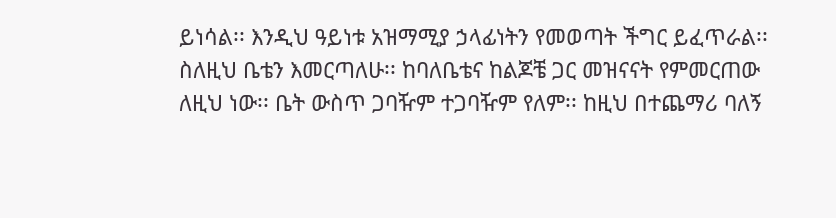ይነሳል፡፡ እንዲህ ዓይነቱ አዝማሚያ ኃላፊነትን የመወጣት ችግር ይፈጥራል፡፡ ስለዚህ ቤቴን እመርጣለሁ፡፡ ከባለቤቴና ከልጆቼ ጋር መዝናናት የምመርጠው ለዚህ ነው፡፡ ቤት ውስጥ ጋባዥም ተጋባዥም የለም፡፡ ከዚህ በተጨማሪ ባለኝ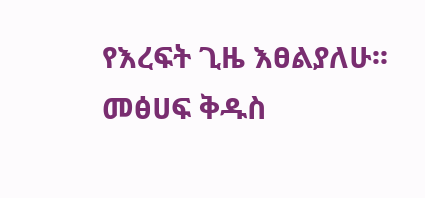የእረፍት ጊዜ እፀልያለሁ፡፡ መፅሀፍ ቅዱስ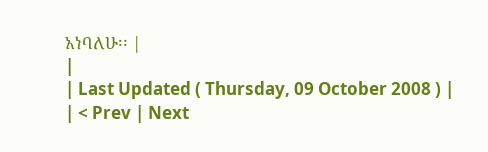አነባለሁ፡፡ |
|
| Last Updated ( Thursday, 09 October 2008 ) |
| < Prev | Next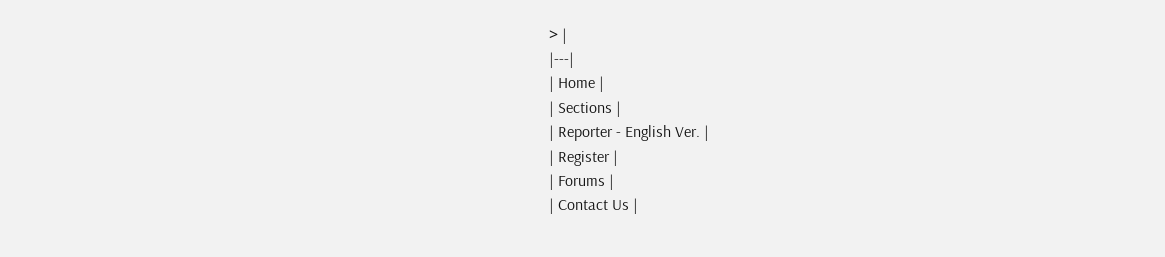> |
|---|
| Home |
| Sections |
| Reporter - English Ver. |
| Register |
| Forums |
| Contact Us |